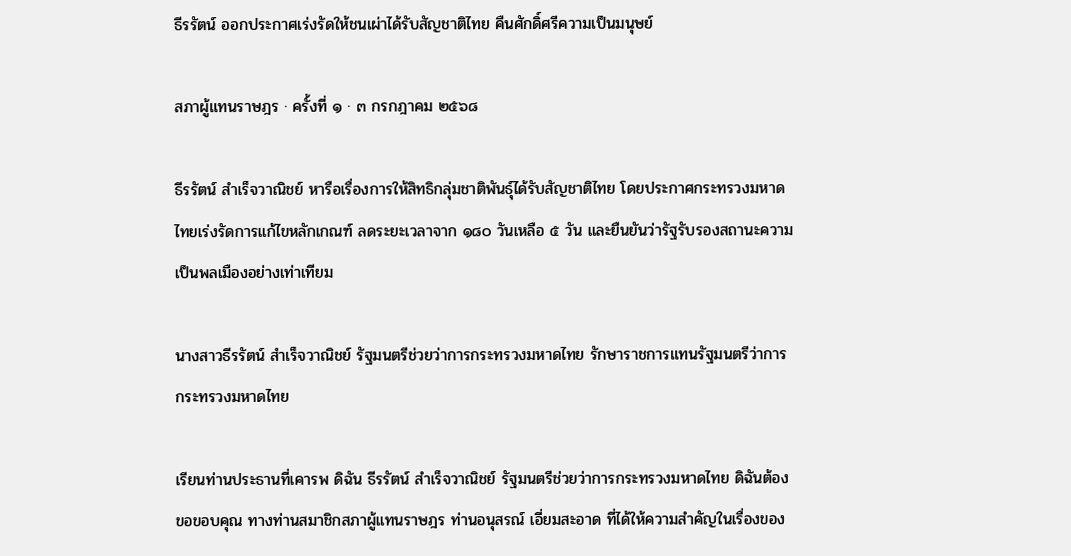ธีรรัตน์ ออกประกาศเร่งรัดให้ชนเผ่าได้รับสัญชาติไทย คืนศักดิ์ศรีความเป็นมนุษย์

สภาผู้แทนราษฎร · ครั้งที่ ๑ · ๓ กรกฎาคม ๒๕๖๘

ธีรรัตน์ สำเร็จวาณิชย์ หารือเรื่องการให้สิทธิกลุ่มชาติพันธุ์ได้รับสัญชาติไทย โดยประกาศกระทรวงมหาดไทยเร่งรัดการแก้ไขหลักเกณฑ์ ลดระยะเวลาจาก ๑๘๐ วันเหลือ ๕ วัน และยืนยันว่ารัฐรับรองสถานะความเป็นพลเมืองอย่างเท่าเทียม

นางสาวธีรรัตน์ สำเร็จวาณิชย์ รัฐมนตรีช่วยว่าการกระทรวงมหาดไทย รักษาราชการแทนรัฐมนตรีว่าการกระทรวงมหาดไทย

เรียนท่านประธานที่เคารพ ดิฉัน ธีรรัตน์ สำเร็จวาณิชย์ รัฐมนตรีช่วยว่าการกระทรวงมหาดไทย ดิฉันต้องขอขอบคุณ ทางท่านสมาชิกสภาผู้แทนราษฎร ท่านอนุสรณ์ เอี่ยมสะอาด ที่ได้ให้ความสำคัญในเรื่องของ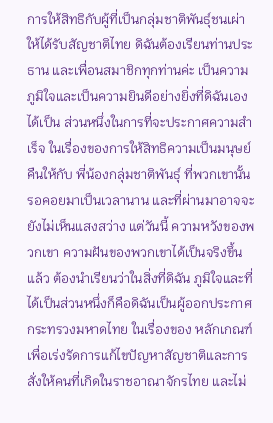การให้สิทธิกับผู้ที่เป็นกลุ่มชาติพันธุ์ชนเผ่าให้ได้รับสัญชาติไทย ดิฉันต้องเรียนท่านประธาน และเพื่อนสมาชิกทุกท่านค่ะ เป็นความภูมิใจและเป็นความยินดีอย่างยิ่งที่ดิฉันเองได้เป็น ส่วนหนึ่งในการที่จะประกาศความสำเร็จ ในเรื่องของการให้สิทธิความเป็นมนุษย์คืนให้กับ พี่น้องกลุ่มชาติพันธุ์ ที่พวกเขานั้นรอคอยมาเป็นเวลานาน และที่ผ่านมาอาจจะยังไม่เห็นแสงสว่าง แต่วันนี้ ความหวังของพวกเขา ความฝันของพวกเขาได้เป็นจริงขึ้นแล้ว ต้องนำเรียนว่าในสิ่งที่ดิฉัน ภูมิใจและที่ได้เป็นส่วนหนึ่งก็คือดิฉันเป็นผู้ออกประกาศกระทรวงมหาดไทย ในเรื่องของ หลักเกณฑ์เพื่อเร่งรัดการแก้ไขปัญหาสัญชาติและการสั่งให้คนที่เกิดในราชอาณาจักรไทย และไม่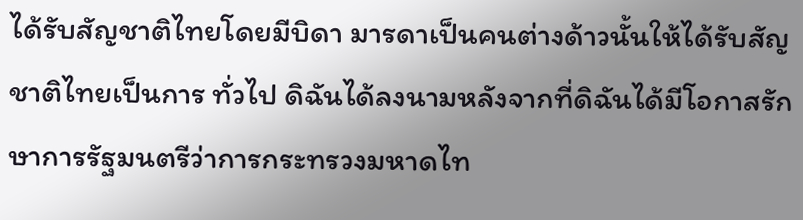ได้รับสัญชาติไทยโดยมีบิดา มารดาเป็นคนต่างด้าวนั้นให้ได้รับสัญชาติไทยเป็นการ ทั่วไป ดิฉันได้ลงนามหลังจากที่ดิฉันได้มีโอกาสรักษาการรัฐมนตรีว่าการกระทรวงมหาดไท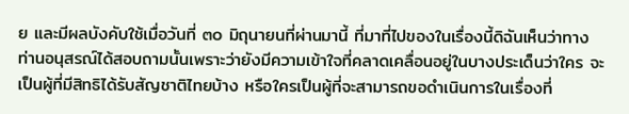ย และมีผลบังคับใช้เมื่อวันที่ ๓๐ มิถุนายนที่ผ่านมานี้ ที่มาที่ไปของในเรื่องนี้ดิฉันเห็นว่าทาง ท่านอนุสรณ์ได้สอบถามนั้นเพราะว่ายังมีความเข้าใจที่คลาดเคลื่อนอยู่ในบางประเด็นว่าใคร จะเป็นผู้ที่มีสิทธิได้รับสัญชาติไทยบ้าง หรือใครเป็นผู้ที่จะสามารถขอดำเนินการในเรื่องที่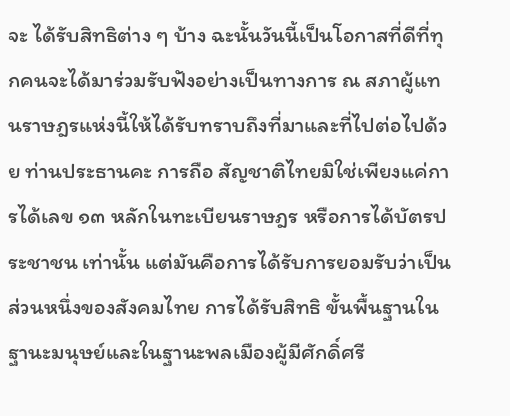จะ ได้รับสิทธิต่าง ๆ บ้าง ฉะนั้นวันนี้เป็นโอกาสที่ดีที่ทุกคนจะได้มาร่วมรับฟังอย่างเป็นทางการ ณ สภาผู้แทนราษฎรแห่งนี้ให้ได้รับทราบถึงที่มาและที่ไปต่อไปด้วย ท่านประธานคะ การถือ สัญชาติไทยมิใช่เพียงแค่การได้เลข ๑๓ หลักในทะเบียนราษฎร หรือการได้บัตรประชาชน เท่านั้น แต่มันคือการได้รับการยอมรับว่าเป็นส่วนหนึ่งของสังคมไทย การได้รับสิทธิ ขั้นพื้นฐานในฐานะมนุษย์และในฐานะพลเมืองผู้มีศักดิ์ศรี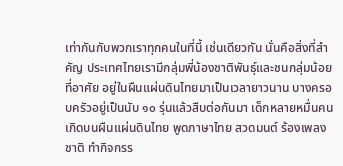เท่ากันกับพวกเราทุกคนในที่นี้ เช่นเดียวกัน นั่นคือสิ่งที่สำคัญ ประเทศไทยเรามีกลุ่มพี่น้องชาติพันธุ์และชนกลุ่มน้อยที่อาศัย อยู่ในผืนแผ่นดินไทยมาเป็นเวลายาวนาน บางครอบครัวอยู่เป็นนับ ๑๐ รุ่นแล้วสืบต่อกันมา เด็กหลายหมื่นคนเกิดบนผืนแผ่นดินไทย พูดภาษาไทย สวดมนต์ ร้องเพลงชาติ ทำกิจกรร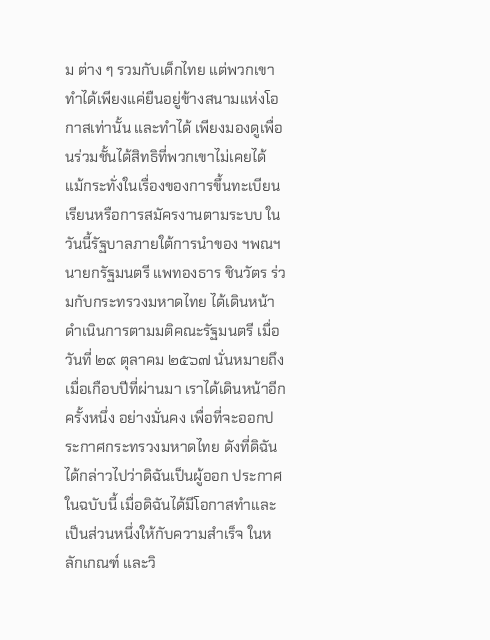ม ต่าง ๆ รวมกับเด็กไทย แต่พวกเขาทำได้เพียงแค่ยืนอยู่ข้างสนามแห่งโอกาสเท่านั้น และทำได้ เพียงมองดูเพื่อนร่วมชั้นได้สิทธิที่พวกเขาไม่เคยได้ แม้กระทั่งในเรื่องของการขึ้นทะเบียน เรียนหรือการสมัครงานตามระบบ ในวันนี้รัฐบาลภายใต้การนำของ ฯพณฯ นายกรัฐมนตรี แพทองธาร ชินวัตร ร่วมกับกระทรวงมหาดไทย ได้เดินหน้าดำเนินการตามมติคณะรัฐมนตรี เมื่อวันที่ ๒๙ ตุลาคม ๒๕๖๗ นั่นหมายถึงเมื่อเกือบปีที่ผ่านมา เราได้เดินหน้าอีกครั้งหนึ่ง อย่างมั่นคง เพื่อที่จะออกประกาศกระทรวงมหาดไทย ดังที่ดิฉันได้กล่าวไปว่าดิฉันเป็นผู้ออก ประกาศในฉบับนี้ เมื่อดิฉันได้มีโอกาสทำและเป็นส่วนหนึ่งให้กับความสำเร็จ ในหลักเกณฑ์ และวิ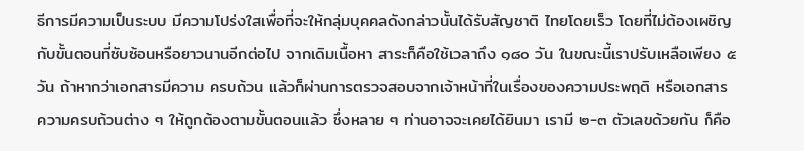ธีการมีความเป็นระบบ มีความโปร่งใสเพื่อที่จะให้กลุ่มบุคคลดังกล่าวนั้นได้รับสัญชาติ ไทยโดยเร็ว โดยที่ไม่ต้องเผชิญกับขั้นตอนที่ซับซ้อนหรือยาวนานอีกต่อไป จากเดิมเนื้อหา สาระก็คือใช้เวลาถึง ๑๘๐ วัน ในขณะนี้เราปรับเหลือเพียง ๕ วัน ถ้าหากว่าเอกสารมีความ ครบถ้วน แล้วก็ผ่านการตรวจสอบจากเจ้าหน้าที่ในเรื่องของความประพฤติ หรือเอกสาร ความครบถ้วนต่าง ๆ ให้ถูกต้องตามขั้นตอนแล้ว ซึ่งหลาย ๆ ท่านอาจจะเคยได้ยินมา เรามี ๒-๓ ตัวเลขด้วยกัน ก็คือ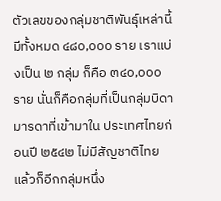ตัวเลขของกลุ่มชาติพันธุ์เหล่านี้มีทั้งหมด ๔๘๐,๐๐๐ ราย เราแบ่งเป็น ๒ กลุ่ม ก็คือ ๓๔๐,๐๐๐ ราย นั่นก็คือกลุ่มที่เป็นกลุ่มบิดามารดาที่เข้ามาใน ประเทศไทยก่อนปี ๒๕๔๒ ไม่มีสัญชาติไทย แล้วก็อีกกลุ่มหนึ่ง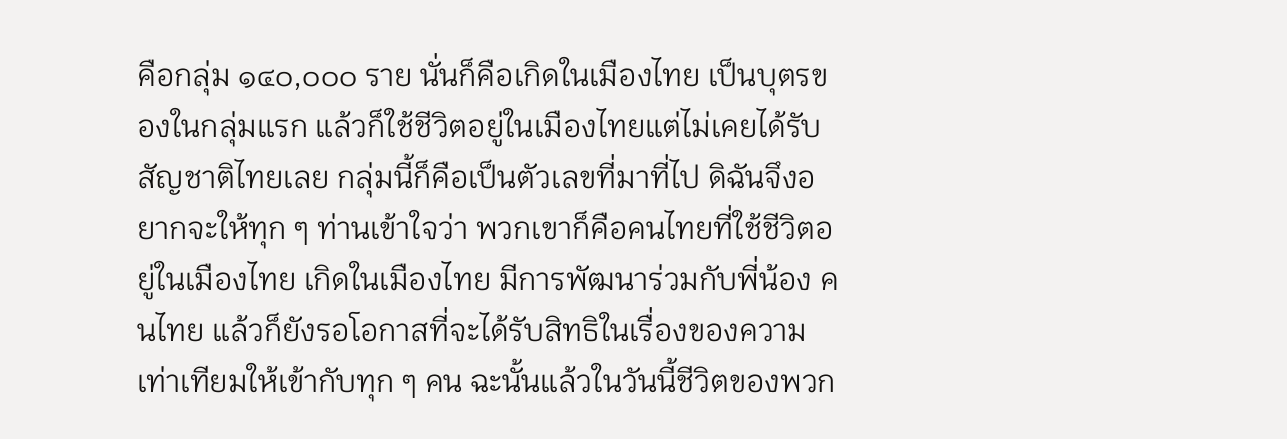คือกลุ่ม ๑๔๐,๐๐๐ ราย นั่นก็คือเกิดในเมืองไทย เป็นบุตรของในกลุ่มแรก แล้วก็ใช้ชีวิตอยู่ในเมืองไทยแต่ไม่เคยได้รับ สัญชาติไทยเลย กลุ่มนี้ก็คือเป็นตัวเลขที่มาที่ไป ดิฉันจึงอยากจะให้ทุก ๆ ท่านเข้าใจว่า พวกเขาก็คือคนไทยที่ใช้ชีวิตอยู่ในเมืองไทย เกิดในเมืองไทย มีการพัฒนาร่วมกับพี่น้อง คนไทย แล้วก็ยังรอโอกาสที่จะได้รับสิทธิในเรื่องของความเท่าเทียมให้เข้ากับทุก ๆ คน ฉะนั้นแล้วในวันนี้ชีวิตของพวก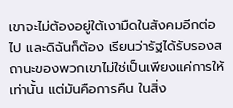เขาจะไม่ต้องอยู่ใต้เงามืดในสังคมอีกต่อไป และดิฉันก็ต้อง เรียนว่ารัฐได้รับรองสถานะของพวกเขาไม่ใช่เป็นเพียงแค่การให้เท่านั้น แต่มันคือการคืน ในสิ่ง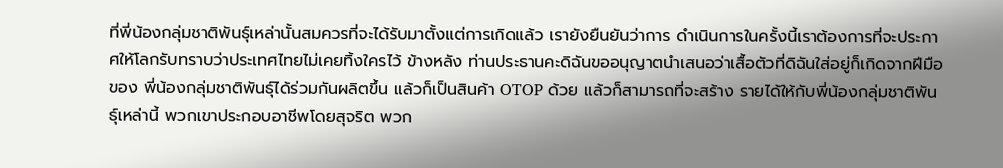ที่พี่น้องกลุ่มชาติพันธุ์เหล่านั้นสมควรที่จะได้รับมาตั้งแต่การเกิดแล้ว เรายังยืนยันว่าการ ดำเนินการในครั้งนี้เราต้องการที่จะประกาศให้โลกรับทราบว่าประเทศไทยไม่เคยทิ้งใครไว้ ข้างหลัง ท่านประธานคะดิฉันขออนุญาตนำเสนอว่าเสื้อตัวที่ดิฉันใส่อยู่ก็เกิดจากฝีมือของ พี่น้องกลุ่มชาติพันธุ์ได้ร่วมกันผลิตขึ้น แล้วก็เป็นสินค้า OTOP ด้วย แล้วก็สามารถที่จะสร้าง รายได้ให้กับพี่น้องกลุ่มชาติพันธุ์เหล่านี้ พวกเขาประกอบอาชีพโดยสุจริต พวก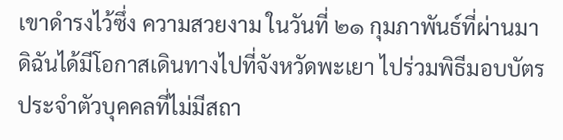เขาดำรงไว้ซึ่ง ความสวยงาม ในวันที่ ๒๑ กุมภาพันธ์ที่ผ่านมา ดิฉันได้มีโอกาสเดินทางไปที่จังหวัดพะเยา ไปร่วมพิธีมอบบัตรประจำตัวบุคคลที่ไม่มีสถา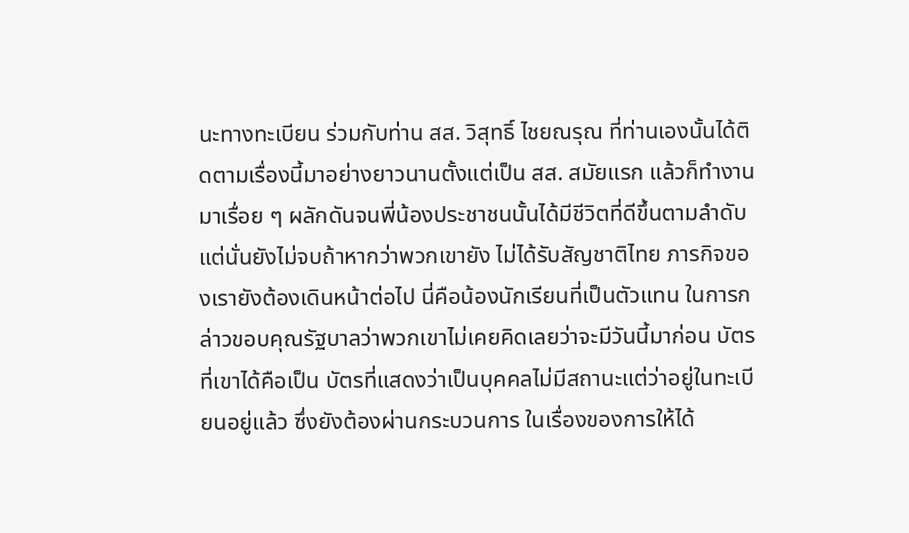นะทางทะเบียน ร่วมกับท่าน สส. วิสุทธิ์ ไชยณรุณ ที่ท่านเองนั้นได้ติดตามเรื่องนี้มาอย่างยาวนานตั้งแต่เป็น สส. สมัยแรก แล้วก็ทำงานมาเรื่อย ๆ ผลักดันจนพี่น้องประชาชนนั้นได้มีชีวิตที่ดีขึ้นตามลำดับ แต่นั่นยังไม่จบถ้าหากว่าพวกเขายัง ไม่ได้รับสัญชาติไทย ภารกิจของเรายังต้องเดินหน้าต่อไป นี่คือน้องนักเรียนที่เป็นตัวแทน ในการกล่าวขอบคุณรัฐบาลว่าพวกเขาไม่เคยคิดเลยว่าจะมีวันนี้มาก่อน บัตรที่เขาได้คือเป็น บัตรที่แสดงว่าเป็นบุคคลไม่มีสถานะแต่ว่าอยู่ในทะเบียนอยู่แล้ว ซึ่งยังต้องผ่านกระบวนการ ในเรื่องของการให้ได้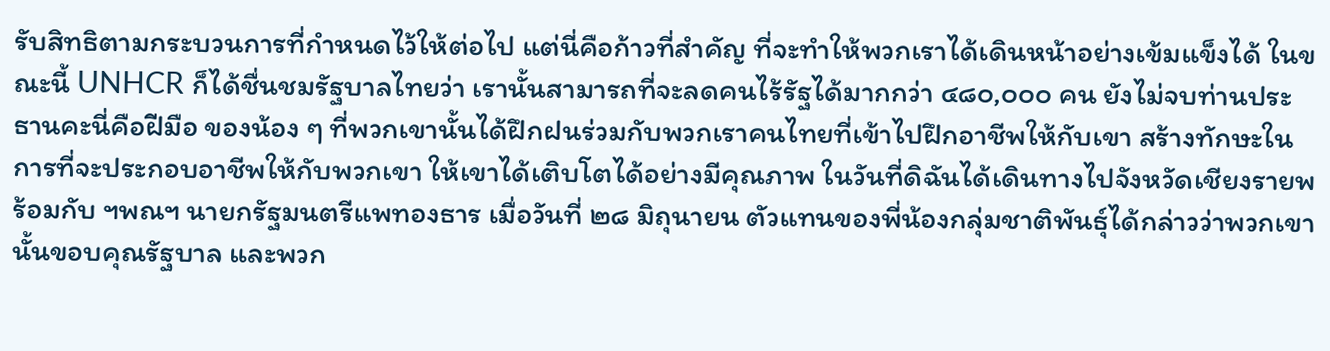รับสิทธิตามกระบวนการที่กำหนดไว้ให้ต่อไป แต่นี่คือก้าวที่สำคัญ ที่จะทำให้พวกเราได้เดินหน้าอย่างเข้มแข็งได้ ในขณะนี้ UNHCR ก็ได้ชื่นชมรัฐบาลไทยว่า เรานั้นสามารถที่จะลดคนไร้รัฐได้มากกว่า ๔๘๐,๐๐๐ คน ยังไม่จบท่านประธานคะนี่คือฝีมือ ของน้อง ๆ ที่พวกเขานั้นได้ฝึกฝนร่วมกับพวกเราคนไทยที่เข้าไปฝึกอาชีพให้กับเขา สร้างทักษะในการที่จะประกอบอาชีพให้กับพวกเขา ให้เขาได้เติบโตได้อย่างมีคุณภาพ ในวันที่ดิฉันได้เดินทางไปจังหวัดเชียงรายพร้อมกับ ฯพณฯ นายกรัฐมนตรีแพทองธาร เมื่อวันที่ ๒๘ มิถุนายน ตัวแทนของพี่น้องกลุ่มชาติพันธุ์ได้กล่าวว่าพวกเขานั้นขอบคุณรัฐบาล และพวก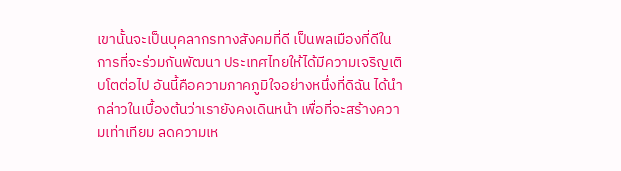เขานั้นจะเป็นบุคลากรทางสังคมที่ดี เป็นพลเมืองที่ดีในการที่จะร่วมกันพัฒนา ประเทศไทยให้ได้มีความเจริญเติบโตต่อไป อันนี้คือความภาคภูมิใจอย่างหนึ่งที่ดิฉัน ได้นำกล่าวในเบื้องต้นว่าเรายังคงเดินหน้า เพื่อที่จะสร้างความเท่าเทียม ลดความเห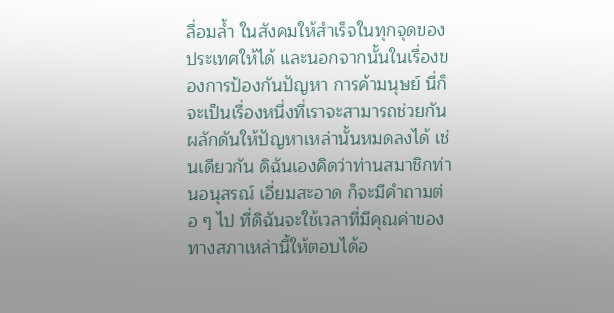ลื่อมล้ำ ในสังคมให้สำเร็จในทุกจุดของประเทศให้ได้ และนอกจากนั้นในเรื่องของการป้องกันปัญหา การค้ามนุษย์ นี่ก็จะเป็นเรื่องหนึ่งที่เราจะสามารถช่วยกันผลักดันให้ปัญหาเหล่านั้นหมดลงได้ เช่นเดียวกัน ดิฉันเองคิดว่าท่านสมาชิกท่านอนุสรณ์ เอี่ยมสะอาด ก็จะมีคำถามต่อ ๆ ไป ที่ดิฉันจะใช้เวลาที่มีคุณค่าของทางสภาเหล่านี้ให้ตอบได้อ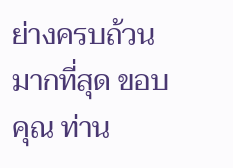ย่างครบถ้วนมากที่สุด ขอบคุณ ท่าน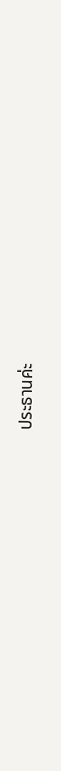ประธานค่ะ